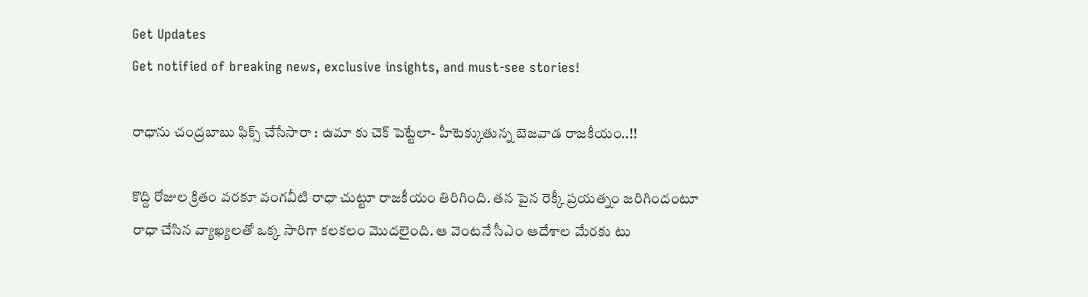Get Updates
Get notified of breaking news, exclusive insights, and must-see stories!

రాధాను చంద్రబాబు ఫిక్స్ చేసేసారా : ఉమా కు చెక్ పెట్టేలా- హీటెక్కుతున్న బెజవాడ రాజకీయం..!!

కొద్ది రోజుల క్రితం వరకూ వంగవీటి రాధా చుట్టూ రాజకీయం తిరిగింది. తన పైన రెక్కీ ప్రయత్నం జరిగిందంటూ రాధా చేసిన వ్యాఖ్యలతో ఒక్క సారిగా కలకలం మొదలైంది. ఆ వెంటనే సీఎం ఆదేశాల మేరకు టు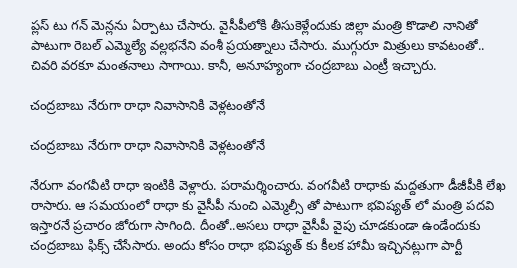ప్లస్ టు గన్ మెన్లను ఏర్పాటు చేసారు. వైసీపీలోకి తీసుకెళ్లేందుకు జిల్లా మంత్రి కొడాలి నానితో పాటుగా రెబల్ ఎమ్మెల్యే వల్లభనేని వంశీ ప్రయత్నాలు చేసారు. ముగ్గురూ మిత్రులు కావటంతో.. చివరి వరకూ మంతనాలు సాగాయి. కానీ, అనూహ్యంగా చంద్రబాబు ఎంట్రీ ఇచ్చారు.

చంద్రబాబు నేరుగా రాధా నివాసానికి వెళ్లటంతోనే

చంద్రబాబు నేరుగా రాధా నివాసానికి వెళ్లటంతోనే

నేరుగా వంగవీటి రాధా ఇంటికి వెళ్లారు. పరామర్శించారు. వంగవీటి రాధాకు మద్దతుగా డీజీపీకి లేఖ రాసారు. ఆ సమయంలో రాధా కు వైసీపీ నుంచి ఎమ్మెల్సీ తో పాటుగా భవిష్యత్ లో మంత్రి పదవి ఇస్తారనే ప్రచారం జోరుగా సాగింది. దీంతో..అసలు రాధా వైసీపీ వైపు చూడకుండా ఉండేందుకు చంద్రబాబు ఫిక్స్ చేసేసారు. అందు కోసం రాధా భవిష్యత్ కు కీలక హామీ ఇచ్చినట్లుగా పార్టీ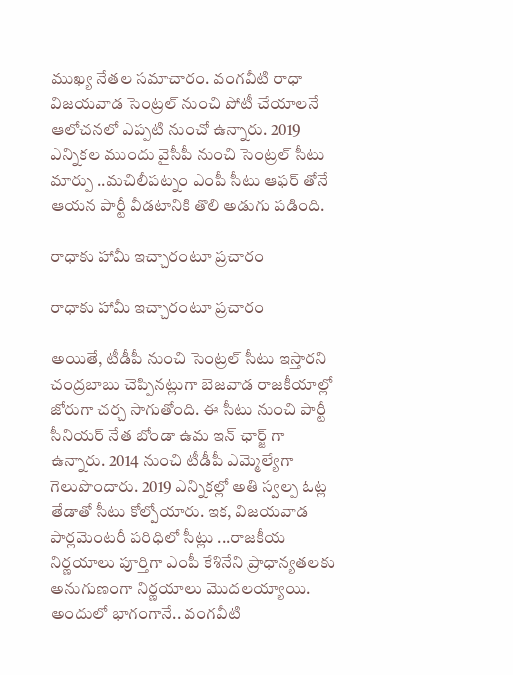ముఖ్య నేతల సమాచారం. వంగవీటి రాధా విజయవాడ సెంట్రల్ నుంచి పోటీ చేయాలనే ఆలోచనలో ఎప్పటి నుంచో ఉన్నారు. 2019 ఎన్నికల ముందు వైసీపీ నుంచి సెంట్రల్ సీటు మార్పు ..మచిలీపట్నం ఎంపీ సీటు ఆఫర్ తోనే ఆయన పార్టీ వీడటానికి తొలి అడుగు పడింది.

రాధాకు హామీ ఇచ్చారంటూ ప్రచారం

రాధాకు హామీ ఇచ్చారంటూ ప్రచారం

అయితే, టీడీపీ నుంచి సెంట్రల్ సీటు ఇస్తారని చంద్రబాబు చెప్పినట్లుగా బెజవాడ రాజకీయాల్లో జోరుగా చర్చ సాగుతోంది. ఈ సీటు నుంచి పార్టీ సీనియర్ నేత బోండా ఉమ ఇన్ ఛార్జ్ గా ఉన్నారు. 2014 నుంచి టీడీపీ ఎమ్మెల్యేగా గెలుపొందారు. 2019 ఎన్నికల్లో అతి స్వల్ప ఓట్ల తేడాతో సీటు కోల్పోయారు. ఇక, విజయవాడ పార్లమెంటరీ పరిధిలో సీట్లు ...రాజకీయ నిర్ణయాలు పూర్తిగా ఎంపీ కేశినేని ప్రాధాన్యతలకు అనుగుణంగా నిర్ణయాలు మొదలయ్యాయి. అందులో భాగంగానే.. వంగవీటి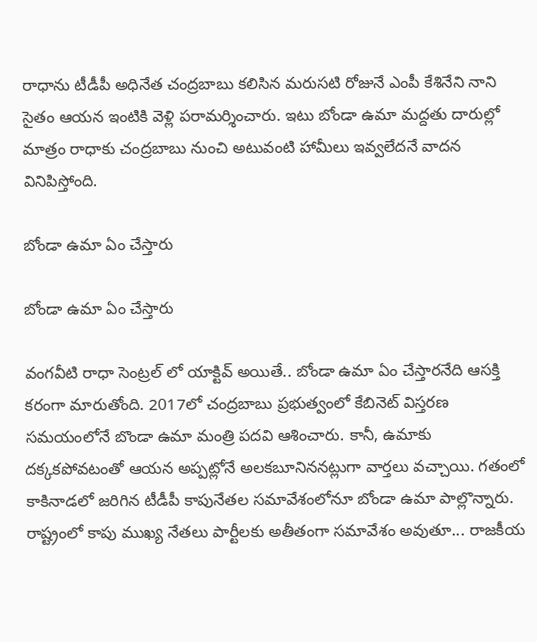రాధాను టీడీపీ అధినేత చంద్రబాబు కలిసిన మరుసటి రోజునే ఎంపీ కేశినేని నాని సైతం ఆయన ఇంటికి వెళ్లి పరామర్శించారు. ఇటు బోండా ఉమా మద్దతు దారుల్లో మాత్రం రాధాకు చంద్రబాబు నుంచి అటువంటి హామీలు ఇవ్వలేదనే వాదన వినిపిస్తోంది.

బోండా ఉమా ఏం చేస్తారు

బోండా ఉమా ఏం చేస్తారు

వంగవీటి రాధా సెంట్రల్ లో యాక్టివ్ అయితే.. బోండా ఉమా ఏం చేస్తారనేది ఆసక్తి కరంగా మారుతోంది. 2017లో చంద్రబాబు ప్రభుత్వంలో కేబినెట్ విస్తరణ సమయంలోనే బొండా ఉమా మంత్రి పదవి ఆశించారు. కానీ, ఉమాకు దక్కకపోవటంతో ఆయన అప్పట్లోనే అలకబూనిననట్లుగా వార్తలు వచ్చాయి. గతంలో కాకినాడలో జరిగిన టీడీపీ కాపునేతల సమావేశంలోనూ బోండా ఉమా పాల్లొన్నారు. రాష్ట్రంలో కాపు ముఖ్య నేతలు పార్టీలకు అతీతంగా సమావేశం అవుతూ... రాజకీయ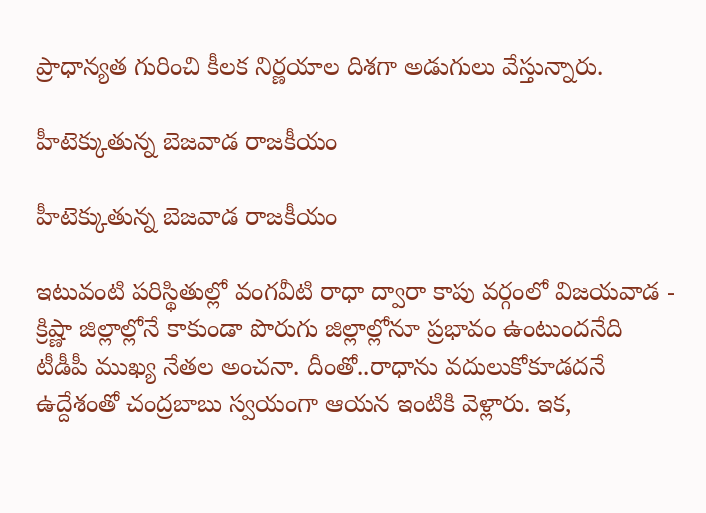ప్రాధాన్యత గురించి కీలక నిర్ణయాల దిశగా అడుగులు వేస్తున్నారు.

హీటెక్కుతున్న బెజవాడ రాజకీయం

హీటెక్కుతున్న బెజవాడ రాజకీయం

ఇటువంటి పరిస్థితుల్లో వంగవీటి రాధా ద్వారా కాపు వర్గంలో విజయవాడ - క్రిష్ణా జిల్లాల్లోనే కాకుండా పొరుగు జిల్లాల్లోనూ ప్రభావం ఉంటుందనేది టీడీపీ ముఖ్య నేతల అంచనా. దీంతో..రాధాను వదులుకోకూడదనే ఉద్దేశంతో చంద్రబాబు స్వయంగా ఆయన ఇంటికి వెళ్లారు. ఇక,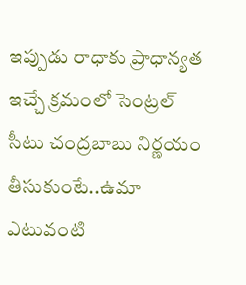ఇప్పుడు రాధాకు ప్రాధాన్యత ఇచ్చే క్రమంలో సెంట్రల్ సీటు చంద్రబాబు నిర్ణయం తీసుకుంటే..ఉమా ఎటువంటి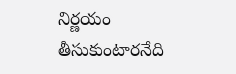నిర్ణయం తీసుకుంటారనేది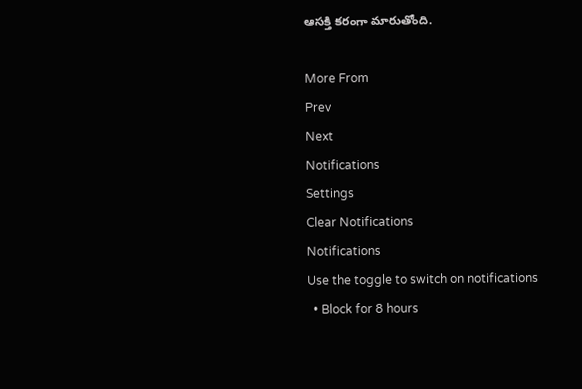ఆసక్తి కరంగా మారుతోంది.

More From
Prev
Next
Notifications
Settings
Clear Notifications
Notifications
Use the toggle to switch on notifications
  • Block for 8 hours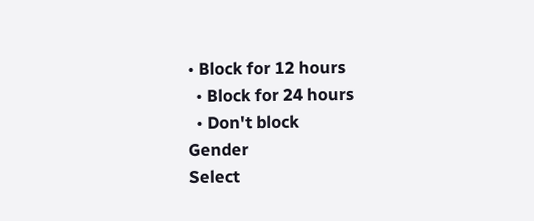• Block for 12 hours
  • Block for 24 hours
  • Don't block
Gender
Select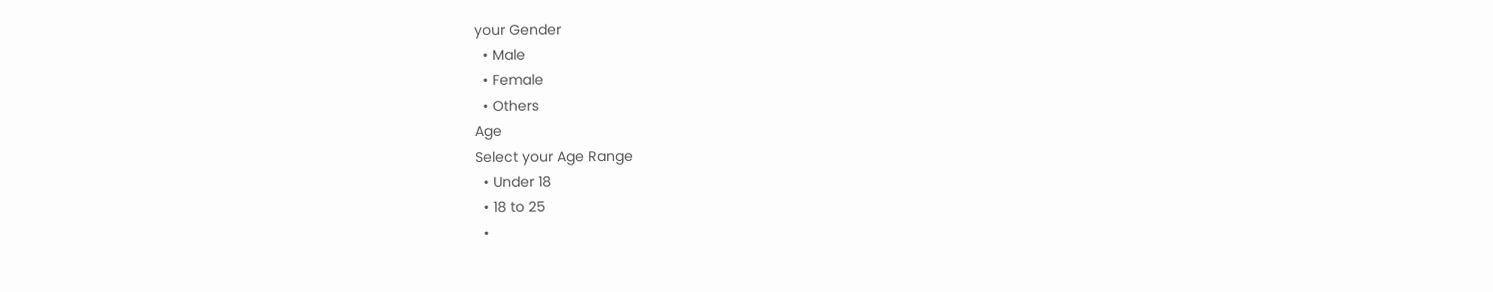your Gender
  • Male
  • Female
  • Others
Age
Select your Age Range
  • Under 18
  • 18 to 25
  •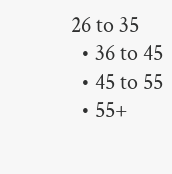26 to 35
  • 36 to 45
  • 45 to 55
  • 55+